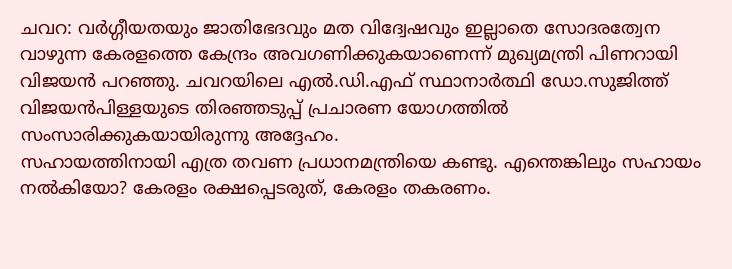ചവറ: വർഗ്ഗീയതയും ജാതിഭേദവും മത വിദ്വേഷവും ഇല്ലാതെ സോദരത്വേന വാഴുന്ന കേരളത്തെ കേന്ദ്രം അവഗണിക്കുകയാണെന്ന് മുഖ്യമന്ത്രി പിണറായി വിജയൻ പറഞ്ഞു. ചവറയിലെ എൽ.ഡി.എഫ് സ്ഥാനാർത്ഥി ഡോ.സുജിത്ത് വിജയൻപിള്ളയുടെ തിരഞ്ഞടുപ്പ് പ്രചാരണ യോഗത്തിൽ സംസാരിക്കുകയായിരുന്നു അദ്ദേഹം.
സഹായത്തിനായി എത്ര തവണ പ്രധാനമന്ത്രിയെ കണ്ടു. എന്തെങ്കിലും സഹായം നൽകിയോ? കേരളം രക്ഷപ്പെടരുത്, കേരളം തകരണം.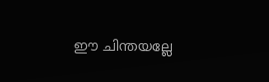ഈ ചിന്തയല്ലേ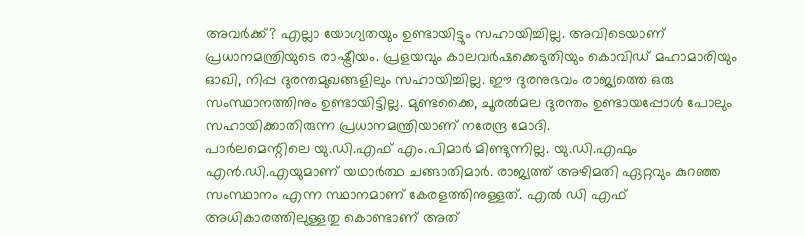അവർക്ക്? എല്ലാ യോഗ്യതയും ഉണ്ടായിട്ടും സഹായിച്ചില്ല. അവിടെയാണ് പ്രധാനമന്ത്രിയുടെ രാഷ്ട്രീയം. പ്രളയവും കാലവർഷക്കെടുതിയും കൊവിഡ് മഹാമാരിയും ഓഖി, നിപ്പ ദുരന്തമുഖങ്ങളിലും സഹായിച്ചില്ല. ഈ ദുരനുഭവം രാജ്യത്തെ ഒരു സംസ്ഥാനത്തിനും ഉണ്ടായിട്ടില്ല. മുണ്ടക്കൈ, ചൂരൽമല ദുരന്തം ഉണ്ടായപ്പോൾ പോലും സഹായിക്കാതിരുന്ന പ്രധാനമന്ത്രിയാണ് നരേന്ദ്ര മോദി.
പാർലമെന്റിലെ യു.ഡി.എഫ് എം.പിമാർ മിണ്ടുന്നില്ല. യു.ഡി.എഫും എൻ.ഡി.എയുമാണ് യഥാർത്ഥ ചങ്ങാതിമാർ. രാജ്യത്ത് അഴിമതി ഏറ്റവും കുറഞ്ഞ സംസ്ഥാനം എന്ന സ്ഥാനമാണ് കേരളത്തിനുള്ളത്. എൽ ഡി എഫ് അധികാരത്തിലുള്ളതു കൊണ്ടാണ് അത്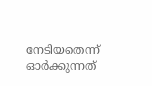നേടിയതെന്ന് ഓർക്കുന്നത്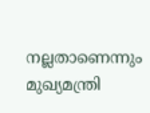നല്ലതാണെന്നും മുഖ്യമന്ത്രി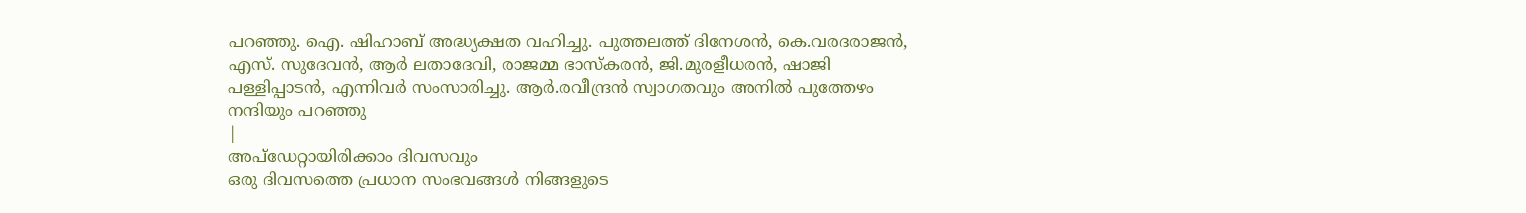പറഞ്ഞു. ഐ. ഷിഹാബ് അദ്ധ്യക്ഷത വഹിച്ചു. പുത്തലത്ത് ദിനേശൻ, കെ.വരദരാജൻ, എസ്. സുദേവൻ, ആർ ലതാദേവി, രാജമ്മ ഭാസ്കരൻ, ജി.മുരളീധരൻ, ഷാജി പള്ളിപ്പാടൻ, എന്നിവർ സംസാരിച്ചു. ആർ.രവീന്ദ്രൻ സ്വാഗതവും അനിൽ പുത്തേഴം നന്ദിയും പറഞ്ഞു
|
അപ്ഡേറ്റായിരിക്കാം ദിവസവും
ഒരു ദിവസത്തെ പ്രധാന സംഭവങ്ങൾ നിങ്ങളുടെ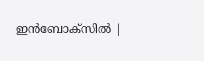ഇൻബോക്സിൽ |